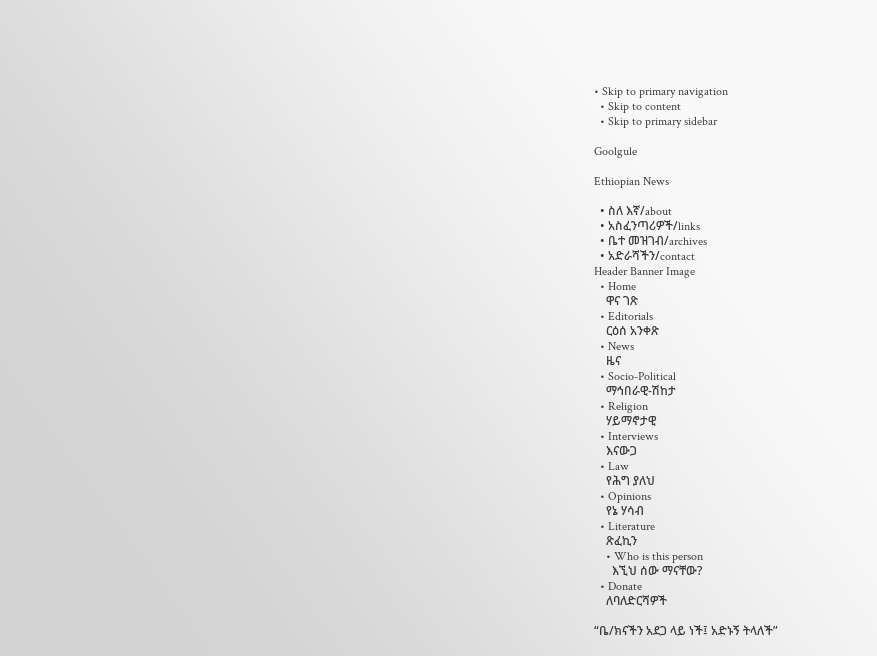• Skip to primary navigation
  • Skip to content
  • Skip to primary sidebar

Goolgule

Ethiopian News

  • ስለ እኛ/about
  • አስፈንጣሪዎች/links
  • ቤተ መዝገብ/archives
  • አድራሻችን/contact
Header Banner Image
  • Home
    ዋና ገጽ
  • Editorials
    ርዕሰ አንቀጽ
  • News
    ዜና
  • Socio-Political
    ማኅበራዊ-ሽከታ
  • Religion
    ሃይማኖታዊ
  • Interviews
    እናውጋ
  • Law
    የሕግ ያለህ
  • Opinions
    የኔ ሃሳብ
  • Literature
    ጽፈኪን
    • Who is this person
      እኚህ ሰው ማናቸው?
  • Donate
    ለባለድርሻዎች

“ቤ/ክናችን አደጋ ላይ ነች፤ አድኑኝ ትላለች”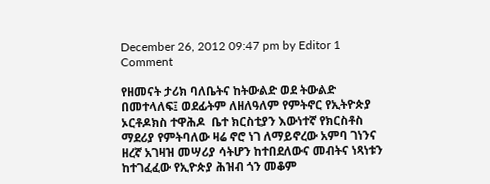December 26, 2012 09:47 pm by Editor 1 Comment

የዘመናት ታሪክ ባለቤትና ከትውልድ ወደ ትውልድ በመተላለፍ፤ ወደፊትም ለዘለዓለም የምትኖር የኢትዮጵያ ኦርቶዶክስ ተዋሕዶ  ቤተ ክርስቲያን እውነተኛ የክርስቶስ ማደሪያ የምትባለው ዛሬ ኖሮ ነገ ለማይኖረው አምባ ገነንና ዘረኛ አገዛዝ መሣሪያ ሳትሆን ከተበደለውና መብትና ነጻነቱን ከተገፈፈው የኢዮጵያ ሕዝብ ጎን መቆም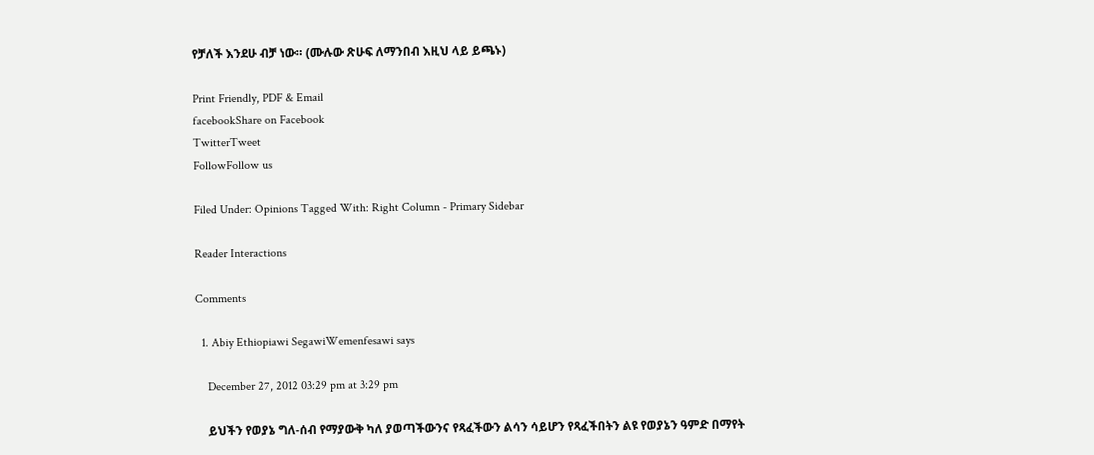የቻለች እንደሁ ብቻ ነው። (ሙሉው ጽሁፍ ለማንበብ እዚህ ላይ ይጫኑ)

Print Friendly, PDF & Email
facebookShare on Facebook
TwitterTweet
FollowFollow us

Filed Under: Opinions Tagged With: Right Column - Primary Sidebar

Reader Interactions

Comments

  1. Abiy Ethiopiawi SegawiWemenfesawi says

    December 27, 2012 03:29 pm at 3:29 pm

    ይህችን የወያኔ ግለ-ሰብ የማያውቅ ካለ ያወጣችውንና የጻፈችውን ልሳን ሳይሆን የጻፈችበትን ልዩ የወያኔን ዓምድ በማየት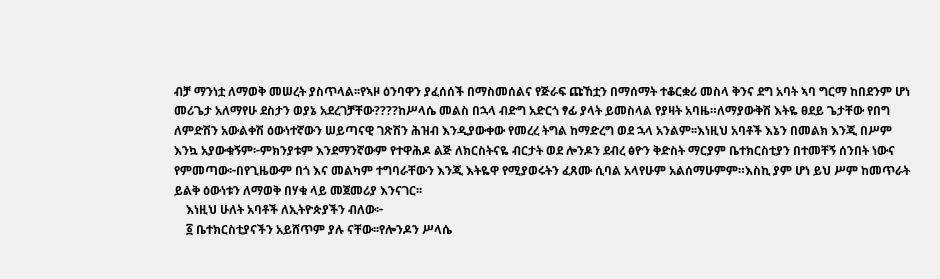ብቻ ማንነቷ ለማወቅ መሠረት ያስጥላል፡፡የኣዞ ዕንባዋን ያፈሰሰች በማስመሰልና የጅራፍ ጩኸቷን በማሰማት ተቆርቋሪ መስላ ቅንና ደግ አባት ኣባ ግርማ ከበደንም ሆነ መሪጌታ አለማየሁ ደስታን ወያኔ አደረገቻቸው????ከሥላሴ መልስ በኋላ ብድግ አድርጎ ፃፊ ያላት ይመስላል የያዛት አባዜ።ለማያውቅሽ እትዬ ፀደይ ጌታቸው የበግ ለምድሽን አውልቀሽ ዕውነተኛውን ሠይጣናዊ ገጽሽን ሕዝብ እንዲያውቀው የመረረ ትግል ከማድረግ ወደ ኋላ አንልም፡፡እነዚህ አባቶች እኔን በመልክ እንጂ በሥም እንኳ አያውቁኝም፦ምክንያቱም እንደማንኛውም የተዋሕዶ ልጅ ለክርስትናዬ ብርታት ወደ ሎንዶን ደብረ ፅዮን ቅድስት ማርያም ቤተክርስቲያን በተመቸኝ ሰንበት ነውና የምመጣው፦በየጊዜውም በጎ እና መልካም ተግባራቸውን እንጂ እትዬዋ የሚያወሩትን ፈጸሙ ሲባል አላየሁም አልሰማሁምም።እስኪ ያም ሆነ ይህ ሥም ከመጥራት ይልቅ ዕውነቱን ለማወቅ በሃቁ ላይ መጀመሪያ እንናገር፡፡
    እነዚህ ሁለት አባቶች ለኢትዮጵያችን ብለው፦
    ፩ ቤተክርስቲያናችን አይሸጥም ያሉ ናቸው፡፡የሎንዶን ሥላሴ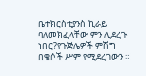ቤተክርስቲያንስ ኪራይ ባለመክፈላቸው ምን ሊደረጉ ነበር?የጉጅሌዎች ምሽግ በቄሶች ሥም የሚደረገውን ።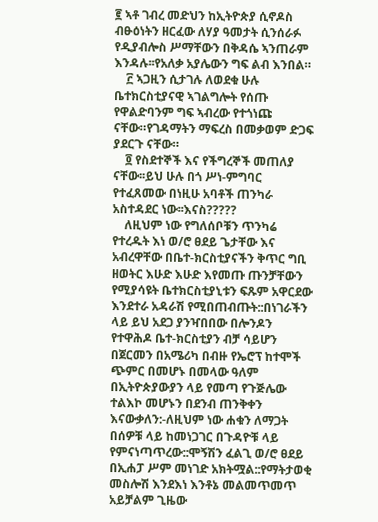፪ ኣቶ ገብረ መድህን ከኢትዮጵያ ሲኖዶስ ብፁዕነትን ዘርፈው ለሃያ ዓመታት ሲንሰራፉ የዲያብሎስ ሥማቸውን በቅዳሴ ኣንጠራም እንዳሉ፡፡የአለቃ አያሌውን ግፍ ልብ እንበል።
    ፫ ኣጋዚን ሲታገሉ ለወደቁ ሁሉ ቤተክርስቲያናዊ ኣገልግሎት የሰጡ የዋልድባንም ግፍ ኣብረው የተጎነጩ ናቸው።የገዳማትን ማፍረስ በመቃወም ድጋፍ ያደርጉ ናቸው።
    ፬ የስደተኞች እና የችግረኞች መጠለያ ናቸው፡፡ይህ ሁሉ በጎ ሥነ-ምግባር የተፈጸመው በነዚሁ አባቶች ጠንካራ አስተዳደር ነው፡፡እናስ?????
    ለዚህም ነው የግለሰቦቹን ጥንካሬ የተረዱት እነ ወ/ሮ ፀደይ ጌታቸው እና አብረዋቸው በቤተ-ክርስቲያናችን ቅጥር ግቢ ዘወትር እሁድ እሁድ እየመጡ ጡንቻቸውን የሚያሳዩት ቤተክርስቲያኒቱን ፍጹም አዋርደው እንደተራ አዳራሽ የሚበጠብጡት::በነገራችን ላይ ይህ አደጋ ያንዣበበው በሎንዶን የተዋሕዶ ቤተ-ክርስቲያን ብቻ ሳይሆን በጀርመን በአሜሪካ በብዙ የኤሮፕ ከተሞች ጭምር በመሆኑ በመላው ዓለም በኢትዮጵያውያን ላይ የመጣ የጉጅሌው ተልእኮ መሆኑን በደንብ ጠንቅቀን እናውቃለን:-ለዚህም ነው ሐቁን ለማጋት በሰዎቹ ላይ ከመነጋገር በጉዳዮቹ ላይ የምናነጣጥረው::ሞኝሽን ፈልጊ ወ/ሮ ፀደይ በኢሐፓ ሥም መነገድ አክትሟል::የማትታወቂ መስሎሽ እንደእነ እንቶኔ መልመጥመጥ አይቻልም ጊዜው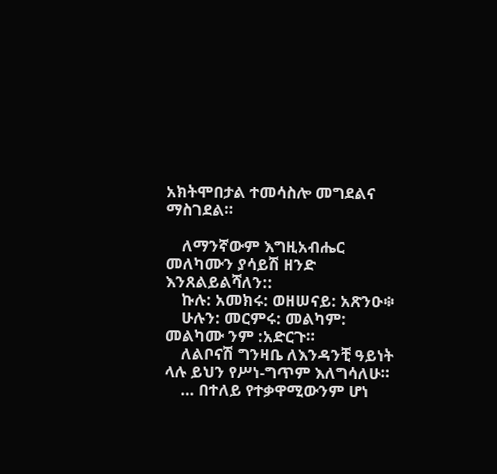አክትሞበታል ተመሳስሎ መግደልና ማስገደል።

    ለማንኛውም እግዚአብሔር መለካሙን ያሳይሽ ዘንድ እንጸልይልሻለን::
    ኩሉ: አመክሩ: ወዘሠናይ: አጽንዑ፨
    ሁሉን: መርምሩ: መልካም: መልካሙ ንም :አድርጉ።
    ለልቦናሽ ግንዛቤ ለእንዳንቺ ዓይነት ላሉ ይህን የሥነ-ግጥም እለግሳለሁ።
    … በተለይ የተቃዋሚውንም ሆነ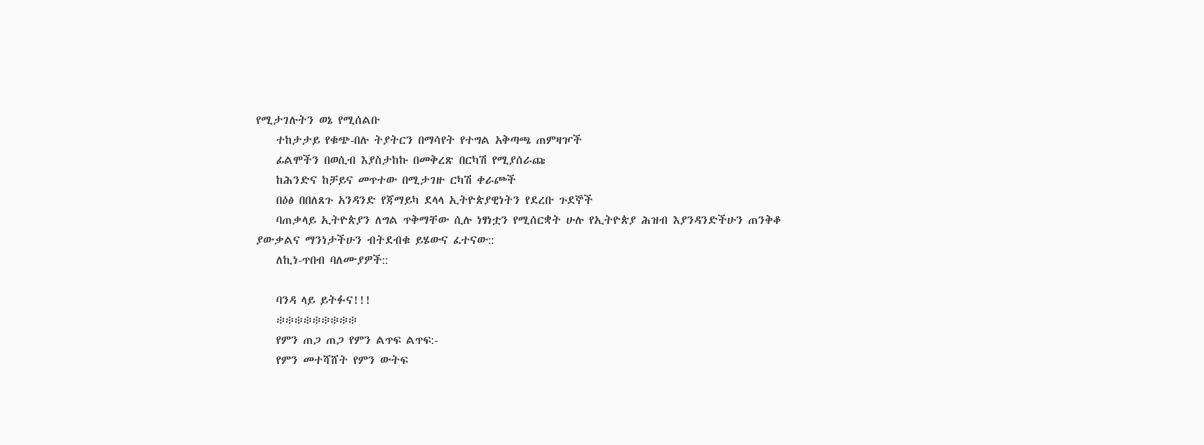የሚታገሉትን ወኔ የሚሰልቡ
    ተከታታይ የቁጭ-በሉ ትያትርን በማሳየት የተግል አቅጣጫ ጠምዛዦች
    ፊልሞችን በወሲብ እያስታከኩ በመቅረጽ በርካሽ የሚያሰራጩ
    ከሕንድና ከቻይና መጥተው በሚታገዙ ርካሽ ቀራጮች
    በዕፅ በበለጸጉ አንዳንድ የጃማይካ ደላላ ኢትዮጵያዊነትን የደረቡ ጉደኞች
    ባጠቃላይ ኢትዮጵያን ለግል ጥቅማቸው ሲሉ ነፃነቷን የሚሰርቋት ሁሉ የኢትዮጵያ ሕዝብ እያንዳንድችሁን ጠንቅቆ ያውቃልና ማንነታችሁን ብትደብቁ ይሄውና ፈተናው::
    ለኪነ-ጥበብ ባለሙያዎች::

    ባንዳ ላይ ይትፉና!!!
    ፨፨፨፨፨፨፨፨፨
    የምን ጠጋ ጠጋ የምን ልጥፍ ልጥፍ:-
    የምን መተሻሸት የምን ውትፍ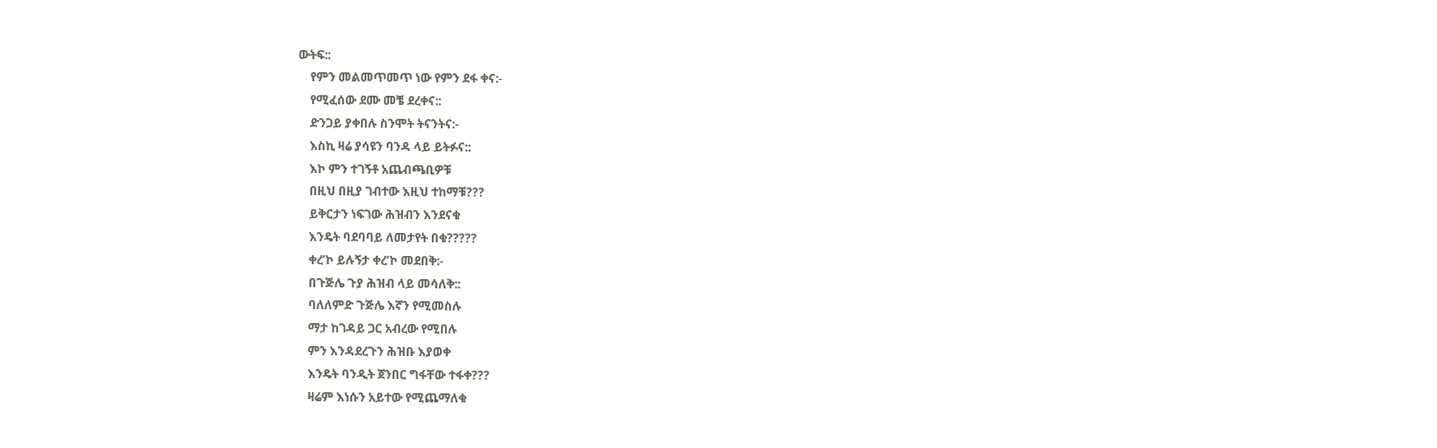ውትፍ::
    የምን መልመጥመጥ ነው የምን ደፋ ቀና:-
    የሚፈሰው ደሙ መቼ ደረቀና::
    ድንጋይ ያቀበሉ ስንሞት ትናንትና:-
    እስኪ ዛሬ ያሳዩን ባንዳ ላይ ይትፉና::
    እኮ ምን ተገኝቶ አጨብጫቢዎቹ
    በዚህ በዚያ ገብተው እዚህ ተከማቹ???
    ይቅርታን ነፍገው ሕዝብን እንደናቁ
    እንዴት ባደባባይ ለመታየት በቁ?????
    ቀረ’ኮ ይሉኝታ ቀረ’ኮ መደበቅ:-
    በጉጅሌ ጉያ ሕዝብ ላይ መሳለቅ::
    ባለለምድ ጉጅሌ እኛን የሚመስሉ
    ማታ ከገዳይ ጋር አብረው የሚበሉ
    ምን እንዳደረጉን ሕዝቡ እያወቀ
    እንዴት ባንዲት ጀንበር ግፋቸው ተፋቀ???
    ዛሬም እነሱን አይተው የሚጨማለቁ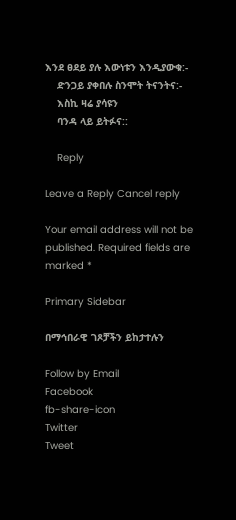እንደ ፀደይ ያሉ እውነቱን እንዲያውቁ:-
    ድንጋይ ያቀበሉ ስንሞት ትናንትና:-
    እስኪ ዛሬ ያሳዩን
    ባንዳ ላይ ይትፉና::

    Reply

Leave a Reply Cancel reply

Your email address will not be published. Required fields are marked *

Primary Sidebar

በማኅበራዊ ገጾቻችን ይከታተሉን

Follow by Email
Facebook
fb-share-icon
Twitter
Tweet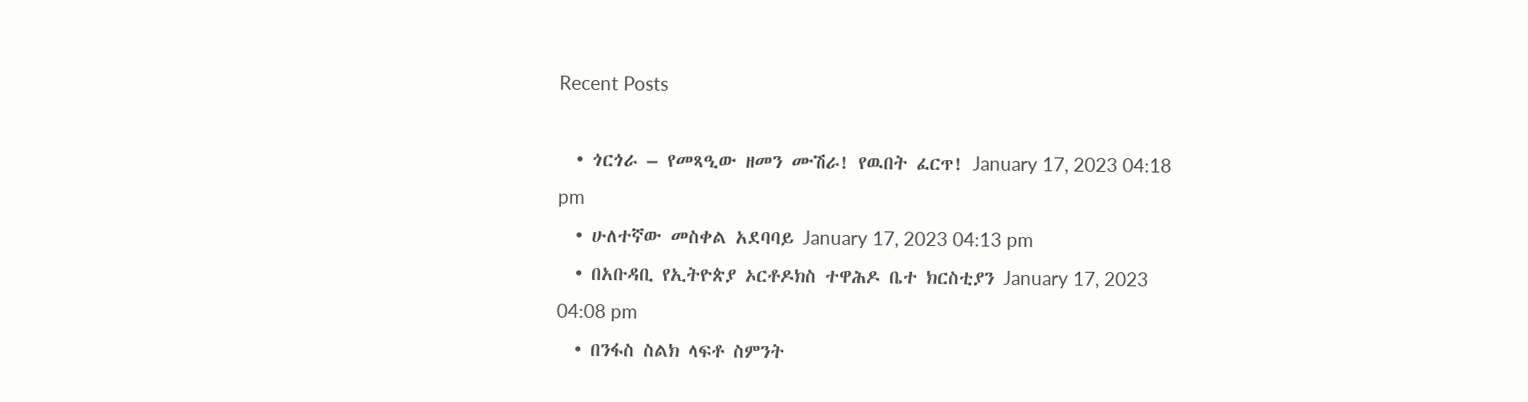Recent Posts

  • ጎርጎራ – የመጻዒው ዘመን ሙሽራ! የዉበት ፈርጥ! January 17, 2023 04:18 pm
  • ሁለተኛው መስቀል አደባባይ January 17, 2023 04:13 pm
  • በአቡዳቢ የኢትዮጵያ ኦርቶዶክስ ተዋሕዶ ቤተ ክርስቲያን January 17, 2023 04:08 pm
  • በንፋስ ስልክ ላፍቶ ስምንት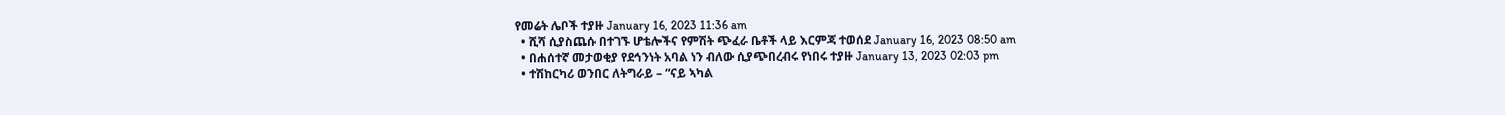የመሬት ሌቦች ተያዙ January 16, 2023 11:36 am
  • ሺሻ ሲያስጨሱ በተገኙ ሆቴሎችና የምሽት ጭፈራ ቤቶች ላይ እርምጃ ተወሰደ January 16, 2023 08:50 am
  • በሐሰተኛ መታወቂያ የደኅንነት አባል ነን ብለው ሲያጭበረብሩ የነበሩ ተያዙ January 13, 2023 02:03 pm
  • ተሽከርካሪ ወንበር ለትግራይ – “ናይ ኣካል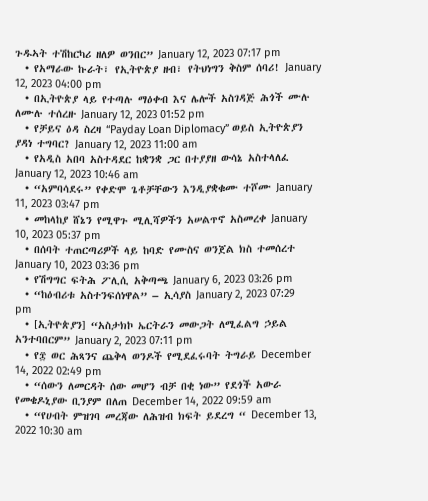ጉዱኣት ተሽከርካሪ ዘለዎ ወንበር” January 12, 2023 07:17 pm
  • የአማራው ኩራት፣ የኢትዮጵያ ዘብ፣ የትህነግን ቅስም ሰባሪ! January 12, 2023 04:00 pm
  • በኢትዮጵያ ላይ የተጣሉ ማዕቀብ እና ሌሎች አስገዳጅ ሕጎች ሙሉ ለሙሉ ተሰረዙ January 12, 2023 01:52 pm
  • የቻይና ዕዳ ስረዛ “Payday Loan Diplomacy” ወይስ ኢትዮጵያን ያዳነ ተግባር? January 12, 2023 11:00 am
  • የአዲስ አበባ አስተዳደር ከቋንቋ ጋር በተያያዘ ውሳኔ አስተላለፈ January 12, 2023 10:46 am
  • “አምባሳደሩ” የቀድሞ ጌቶቻቸውን እንዲያቋቁሙ ተሾሙ January 11, 2023 03:47 pm
  • መከላከያ ሸኔን የሚዋጉ ሚሊሻዎችን አሠልጥኖ አስመረቀ January 10, 2023 05:37 pm
  • በሰባት ተጠርጣሪዎች ላይ ከባድ የሙስና ወንጀል ክስ ተመሰረተ January 10, 2023 03:36 pm
  • የሽግግር ፍትሕ ፖሊሲ አቅጣጫ January 6, 2023 03:26 pm
  • “ከዕብሪቱ አስተንፍሰነዋል” – ኢሳያስ January 2, 2023 07:29 pm
  • [ኢትዮጵያን] “አስታክኮ ኤርትራን መውጋት ለሚፈልግ ኃይል አንተባበርም” January 2, 2023 07:11 pm
  • የ፰ ወር ሕጻንና ጨቅላ ወንዶች የሚደፈሩባት ትግራይ December 14, 2022 02:49 pm
  • “ሰውን ለመርዳት ሰው መሆን ብቻ በቂ ነው” የደጎች አውራ የመቄዶኒያው ቢንያም በለጠ December 14, 2022 09:59 am
  • “የሀብት ምዝገባ መረጃው ለሕዝብ ክፍት ይደረግ “ December 13, 2022 10:30 am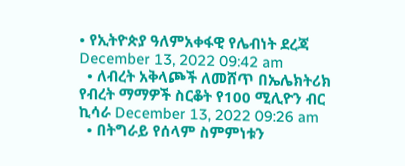• የኢትዮጵያ ዓለምአቀፋዊ የሌብነት ደረጃ December 13, 2022 09:42 am
  • ለብረት አቅላጮች ለመሸጥ በኤሌክትሪክ የብረት ማማዎች ስርቆት የ100 ሚሊዮን ብር ኪሳራ December 13, 2022 09:26 am
  • በትግራይ የሰላም ስምምነቱን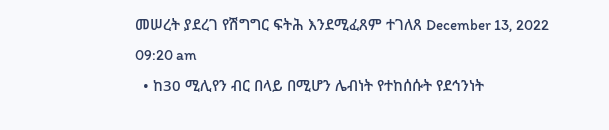መሠረት ያደረገ የሽግግር ፍትሕ እንደሚፈጸም ተገለጸ December 13, 2022 09:20 am
  • ከ30 ሚሊየን ብር በላይ በሚሆን ሌብነት የተከሰሱት የደኅንነት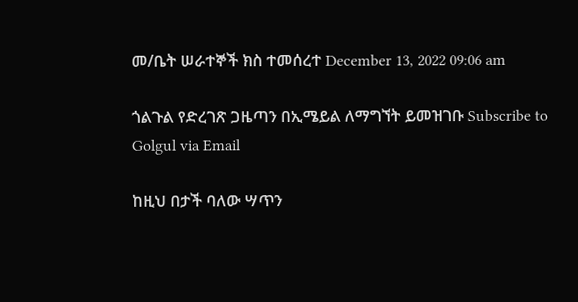መ/ቤት ሠራተኞች ክስ ተመሰረተ December 13, 2022 09:06 am

ጎልጉል የድረገጽ ጋዜጣን በኢሜይል ለማግኘት ይመዝገቡ Subscribe to Golgul via Email

ከዚህ በታች ባለው ሣጥን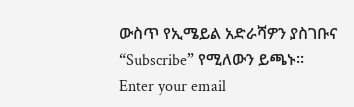ውስጥ የኢሜይል አድራሻዎን ያስገቡና “Subscribe” የሚለውን ይጫኑ፡፡
Enter your email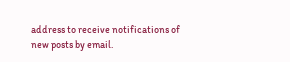address to receive notifications of new posts by email.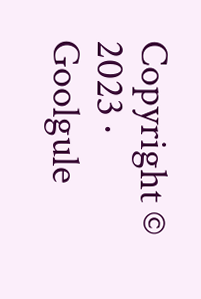Copyright © 2023 · Goolgule